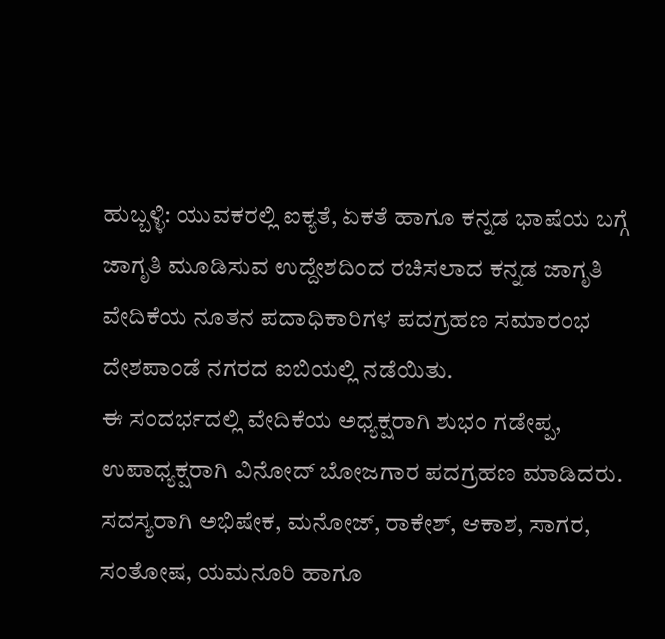ಹುಬ್ಬಳ್ಳಿ: ಯುವಕರಲ್ಲಿ ಐಕ್ಯತೆ, ಏಕತೆ ಹಾಗೂ ಕನ್ನಡ ಭಾಷೆಯ ಬಗ್ಗೆ ಜಾಗೃತಿ ಮೂಡಿಸುವ ಉದ್ದೇಶದಿಂದ ರಚಿಸಲಾದ ಕನ್ನಡ ಜಾಗೃತಿ ವೇದಿಕೆಯ ನೂತನ ಪದಾಧಿಕಾರಿಗಳ ಪದಗ್ರಹಣ ಸಮಾರಂಭ ದೇಶಪಾಂಡೆ ನಗರದ ಐಬಿಯಲ್ಲಿ ನಡೆಯಿತು.
ಈ ಸಂದರ್ಭದಲ್ಲಿ ವೇದಿಕೆಯ ಅಧ್ಯಕ್ಷರಾಗಿ ಶುಭಂ ಗಡೇಪ್ಪ, ಉಪಾಧ್ಯಕ್ಷರಾಗಿ ವಿನೋದ್ ಬೋಜಗಾರ ಪದಗ್ರಹಣ ಮಾಡಿದರು.
ಸದಸ್ಯರಾಗಿ ಅಭಿಷೇಕ, ಮನೋಜ್, ರಾಕೇಶ್, ಆಕಾಶ, ಸಾಗರ, ಸಂತೋಷ, ಯಮನೂರಿ ಹಾಗೂ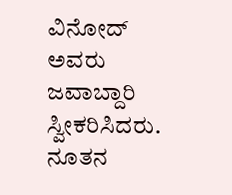ವಿನೋದ್ ಅವರು ಜವಾಬ್ದಾರಿ ಸ್ವೀಕರಿಸಿದರು.
ನೂತನ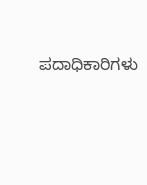ಪದಾಧಿಕಾರಿಗಳು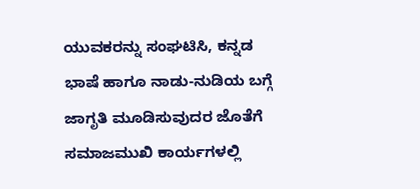ಯುವಕರನ್ನು ಸಂಘಟಿಸಿ, ಕನ್ನಡ ಭಾಷೆ ಹಾಗೂ ನಾಡು-ನುಡಿಯ ಬಗ್ಗೆ ಜಾಗೃತಿ ಮೂಡಿಸುವುದರ ಜೊತೆಗೆ ಸಮಾಜಮುಖಿ ಕಾರ್ಯಗಳಲ್ಲಿ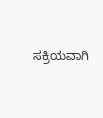ಸಕ್ರಿಯವಾಗಿ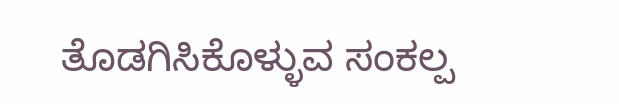ತೊಡಗಿಸಿಕೊಳ್ಳುವ ಸಂಕಲ್ಪ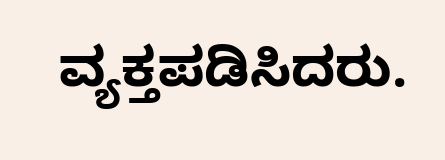ವ್ಯಕ್ತಪಡಿಸಿದರು.